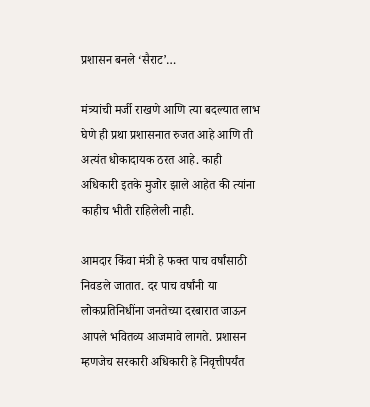प्रशासन बनले ‘सैराट’…

मंत्र्यांची मर्जी राखणे आणि त्या बदल्यात लाभ घेणे ही प्रथा प्रशासनात रुजत आहे आणि ती अत्यंत धोकादायक ठरत आहे. काही अधिकारी इतके मुजोर झाले आहेत की त्यांना काहीच भीती राहिलेली नाही.

आमदार किंवा मंत्री हे फक्त पाच वर्षांसाठी निवडले जातात. दर पाच वर्षांनी या लोकप्रतिनिधींना जनतेच्या दरबारात जाऊन आपले भवितव्य आजमावे लागते. प्रशासन म्हणजेच सरकारी अधिकारी हे निवृत्तीपर्यंत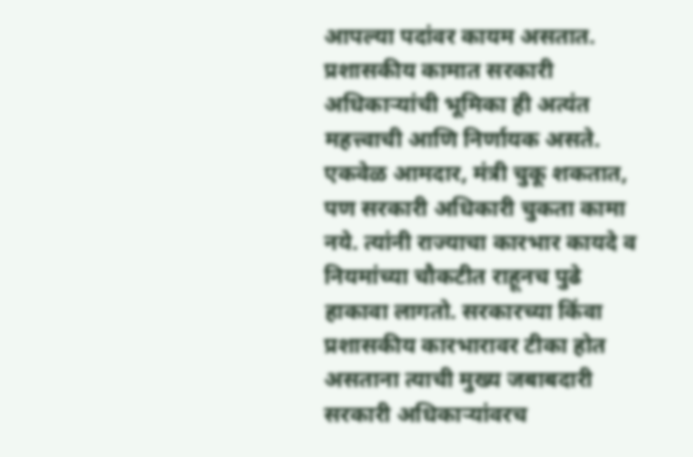आपल्या पदांवर कायम असतात. प्रशासकीय कामात सरकारी अधिकाऱ्यांची भूमिका ही अत्यंत महत्त्वाची आणि निर्णायक असते. एकवेळ आमदार, मंत्री चुकू शकतात, पण सरकारी अधिकारी चुकता कामा नये. त्यांनी राज्याचा कारभार कायदे व नियमांच्या चौकटीत राहूनच पुढे हाकावा लागतो. सरकारच्या किंवा प्रशासकीय कारभारावर टीका होत असताना त्याची मुख्य जबाबदारी सरकारी अधिकाऱ्यांवरच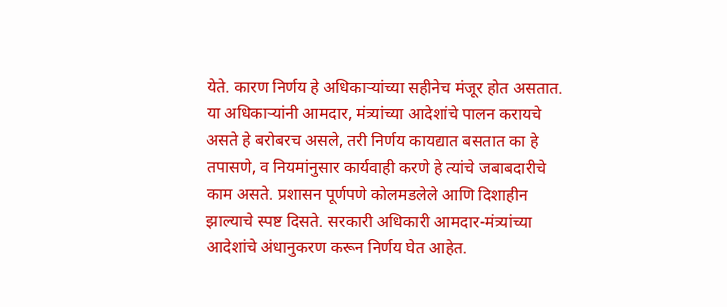येते. कारण निर्णय हे अधिकाऱ्यांच्या सहीनेच मंजूर होत असतात. या अधिकाऱ्यांनी आमदार, मंत्र्यांच्या आदेशांचे पालन करायचे असते हे बरोबरच असले, तरी निर्णय कायद्यात बसतात का हे तपासणे, व नियमांनुसार कार्यवाही करणे हे त्यांचे जबाबदारीचे काम असते. प्रशासन पूर्णपणे कोलमडलेले आणि दिशाहीन झाल्याचे स्पष्ट दिसते. सरकारी अधिकारी आमदार-मंत्र्यांच्या आदेशांचे अंधानुकरण करून निर्णय घेत आहेत.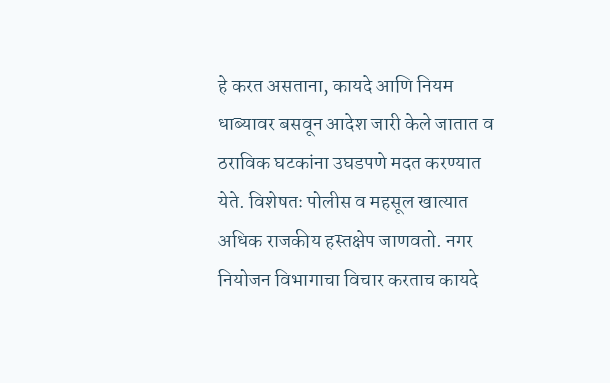हे करत असताना, कायदे आणि नियम धाब्यावर बसवून आदेश जारी केले जातात व ठराविक घटकांना उघडपणे मदत करण्यात येते. विशेषतः पोलीस व महसूल खात्यात अधिक राजकीय हस्तक्षेप जाणवतो. नगर नियोजन विभागाचा विचार करताच कायदे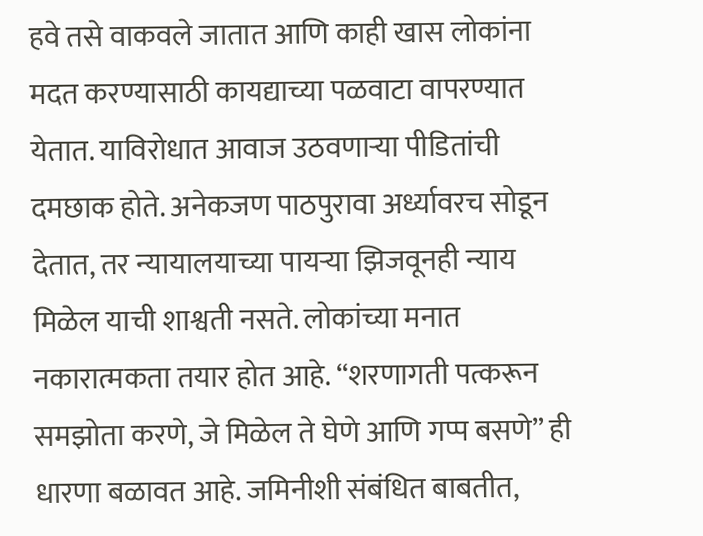हवे तसे वाकवले जातात आणि काही खास लोकांना मदत करण्यासाठी कायद्याच्या पळवाटा वापरण्यात येतात. याविरोधात आवाज उठवणाऱ्या पीडितांची दमछाक होते. अनेकजण पाठपुरावा अर्ध्यावरच सोडून देतात, तर न्यायालयाच्या पायऱ्या झिजवूनही न्याय मिळेल याची शाश्वती नसते. लोकांच्या मनात नकारात्मकता तयार होत आहे. “शरणागती पत्करून समझोता करणे, जे मिळेल ते घेणे आणि गप्प बसणे” ही धारणा बळावत आहे. जमिनीशी संबंधित बाबतीत,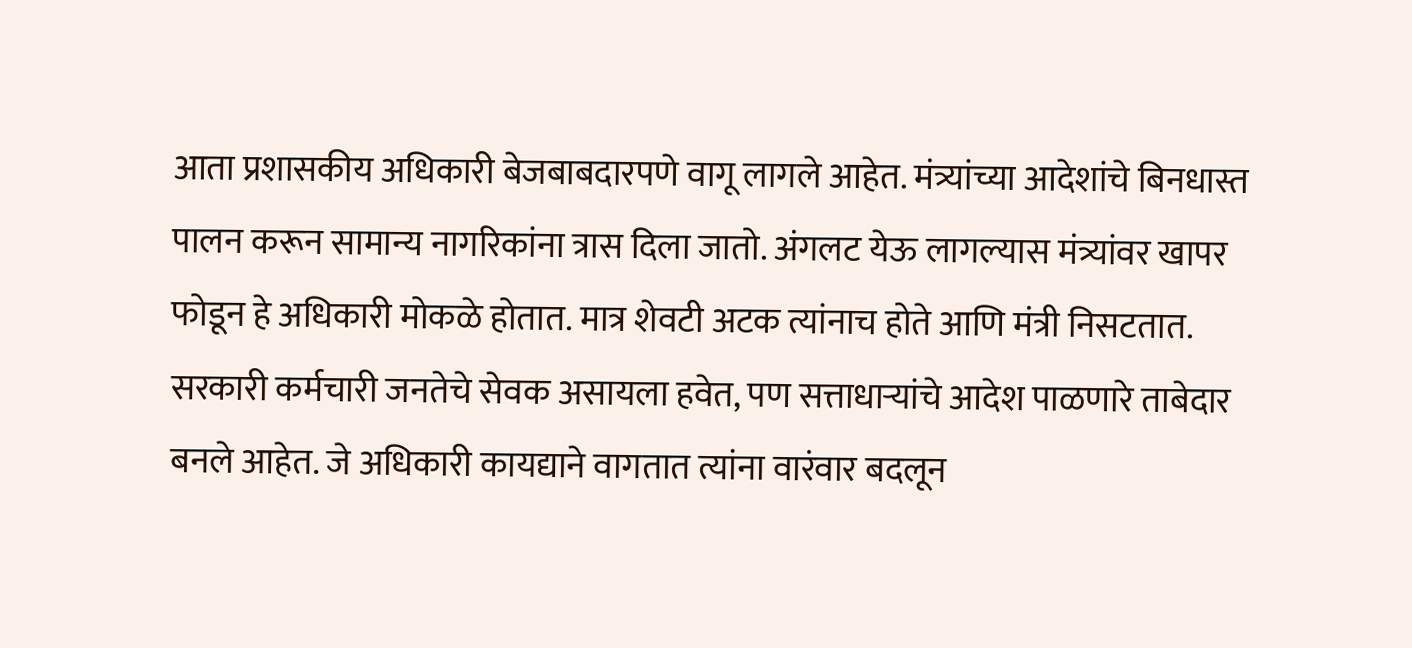आता प्रशासकीय अधिकारी बेजबाबदारपणे वागू लागले आहेत. मंत्र्यांच्या आदेशांचे बिनधास्त पालन करून सामान्य नागरिकांना त्रास दिला जातो. अंगलट येऊ लागल्यास मंत्र्यांवर खापर फोडून हे अधिकारी मोकळे होतात. मात्र शेवटी अटक त्यांनाच होते आणि मंत्री निसटतात. सरकारी कर्मचारी जनतेचे सेवक असायला हवेत, पण सत्ताधाऱ्यांचे आदेश पाळणारे ताबेदार बनले आहेत. जे अधिकारी कायद्याने वागतात त्यांना वारंवार बदलून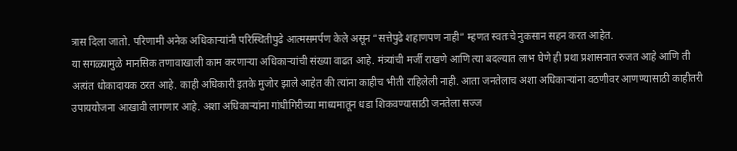त्रास दिला जातो. परिणामी अनेक अधिकाऱ्यांनी परिस्थितीपुढे आत्मसमर्पण केले असून “सत्तेपुढे शहाणपण नाही” म्हणत स्वतःचे नुकसान सहन करत आहेत.
या सगळ्यामुळे मानसिक तणावाखाली काम करणाऱ्या अधिकाऱ्यांची संख्या वाढत आहे. मंत्र्यांची मर्जी राखणे आणि त्या बदल्यात लाभ घेणे ही प्रथा प्रशासनात रुजत आहे आणि ती अत्यंत धोकादायक ठरत आहे. काही अधिकारी इतके मुजोर झाले आहेत की त्यांना काहीच भीती राहिलेली नाही. आता जनतेलाच अशा अधिकाऱ्यांना वठणीवर आणण्यासाठी काहीतरी उपाययोजना आखावी लागणार आहे. अशा अधिकाऱ्यांना गांधीगिरीच्या माध्यमातून धडा शिकवण्यासाठी जनतेला सज्ज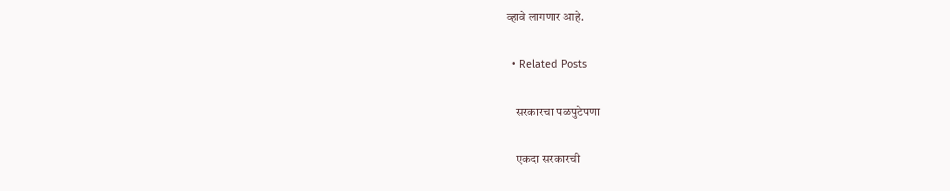व्हावे लागणार आहे.

  • Related Posts

    सरकारचा पळपुटेपणा

    एकदा सरकारची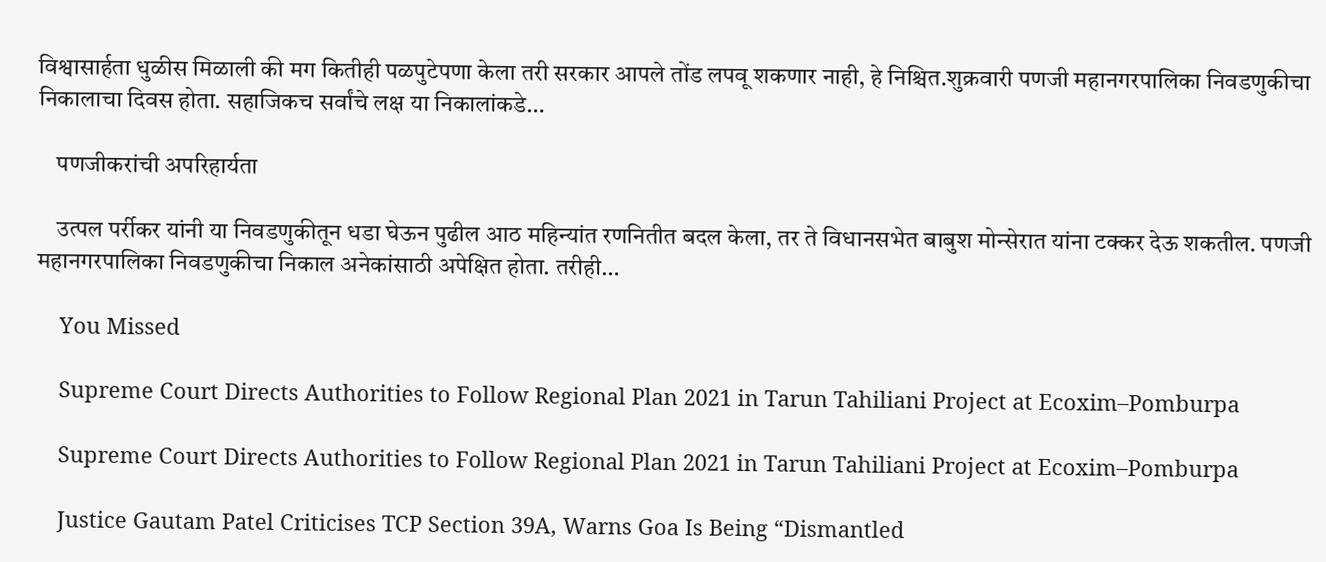विश्वासार्हता धुळीस मिळाली की मग कितीही पळपुटेपणा केला तरी सरकार आपले तोंड लपवू शकणार नाही, हे निश्चित.शुक्रवारी पणजी महानगरपालिका निवडणुकीचा निकालाचा दिवस होता. सहाजिकच सर्वांचे लक्ष या निकालांकडे…

    पणजीकरांची अपरिहार्यता

    उत्पल पर्रीकर यांनी या निवडणुकीतून धडा घेऊन पुढील आठ महिन्यांत रणनितीत बदल केला, तर ते विधानसभेत बाबुश मोन्सेरात यांना टक्कर देऊ शकतील. पणजी महानगरपालिका निवडणुकीचा निकाल अनेकांसाठी अपेक्षित होता. तरीही…

    You Missed

    Supreme Court Directs Authorities to Follow Regional Plan 2021 in Tarun Tahiliani Project at Ecoxim–Pomburpa

    Supreme Court Directs Authorities to Follow Regional Plan 2021 in Tarun Tahiliani Project at Ecoxim–Pomburpa

    Justice Gautam Patel Criticises TCP Section 39A, Warns Goa Is Being “Dismantled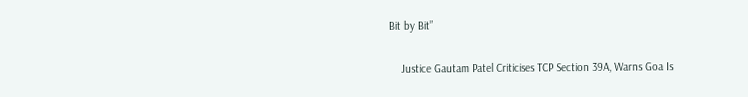Bit by Bit”

    Justice Gautam Patel Criticises TCP Section 39A, Warns Goa Is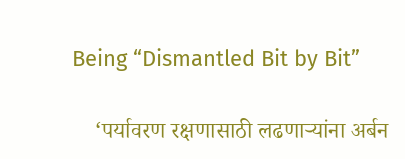Being “Dismantled Bit by Bit”

    ‘पर्यावरण रक्षणासाठी लढणाऱ्यांना अर्बन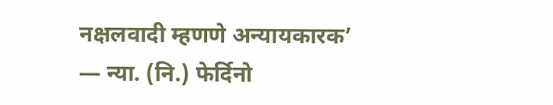नक्षलवादी म्हणणे अन्यायकारक’ — न्या. (नि.) फेर्दिनो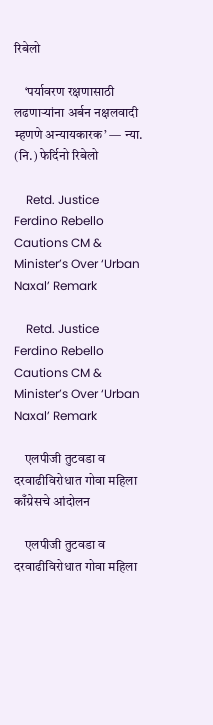रिबेलो

    ‘पर्यावरण रक्षणासाठी लढणाऱ्यांना अर्बन नक्षलवादी म्हणणे अन्यायकारक’ — न्या. (नि.) फेर्दिनो रिबेलो

    Retd. Justice Ferdino Rebello Cautions CM & Minister’s Over ‘Urban Naxal’ Remark

    Retd. Justice Ferdino Rebello Cautions CM & Minister’s Over ‘Urban Naxal’ Remark

    एलपीजी तुटवडा व दरवाढीविरोधात गोवा महिला काँग्रेसचे आंदोलन

    एलपीजी तुटवडा व दरवाढीविरोधात गोवा महिला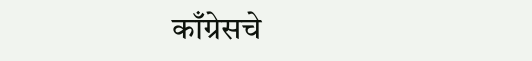काँग्रेसचे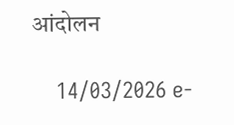आंदोलन

    14/03/2026 e-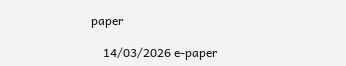paper

    14/03/2026 e-paper